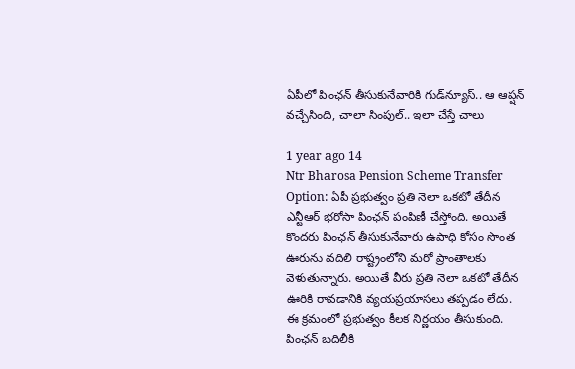ఏపీలో పింఛన్ తీసుకునేవారికి గుడ్‌న్యూస్.. ఆ ఆప్షన్ వచ్చేసింది, చాలా సింపుల్.. ఇలా చేస్తే చాలు

1 year ago 14
Ntr Bharosa Pension Scheme Transfer Option: ఏపీ ప్రభుత్వం ప్రతి నెలా ఒకటో తేదీన ఎన్టీఆర్ భరోసా పింఛన్ పంపిణీ చేస్తోంది. అయితే కొందరు పింఛన్ తీసుకునేవారు ఉపాధి కోసం సొంత ఊరును వదిలి రాష్ట్రంలోని మరో ప్రాంతాలకు వెళుతున్నారు. అయితే వీరు ప్రతి నెలా ఒకటో తేదీన ఊరికి రావడానికి వ్యయప్రయాసలు తప్పడం లేదు. ఈ క్రమంలో ప్రభుత్వం కీలక నిర్ణయం తీసుకుంది. పింఛన్ బదిలీకి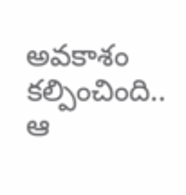అవకాశం కల్పించింది.. ఆ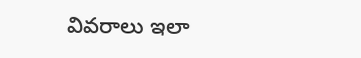వివరాలు ఇలా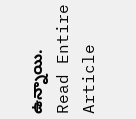ఉన్నాయి.
Read Entire Article